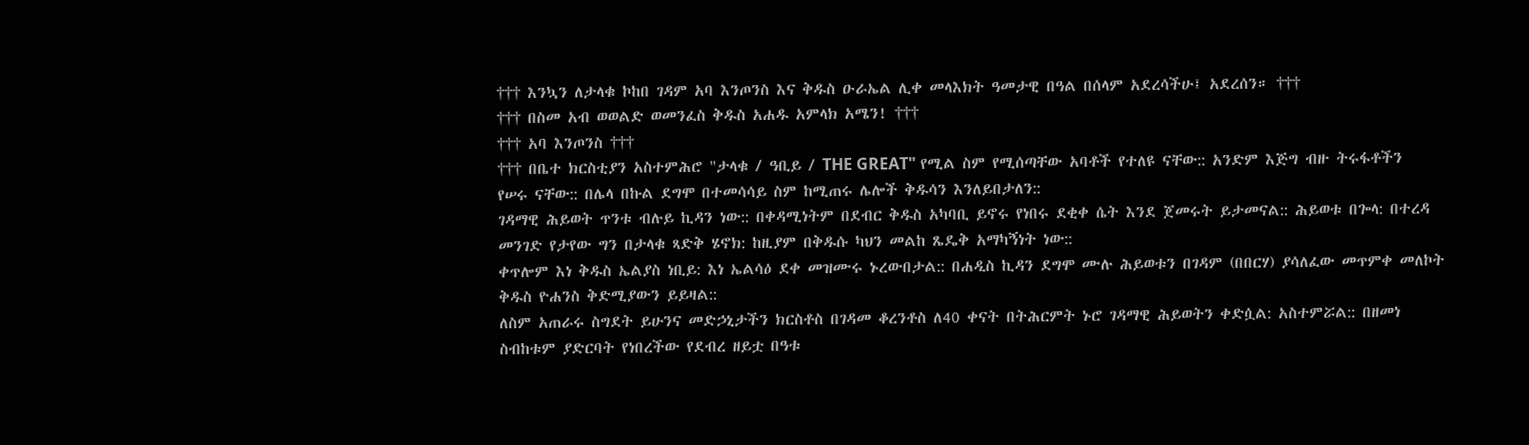††† እንኳን ለታላቁ ኮከበ ገዳም አባ እንጦንስ እና ቅዱስ ዑራኤል ሊቀ መላእክት ዓመታዊ በዓል በሰላም አደረሳችሁ፤ አደረሰን። †††
††† በስመ አብ ወወልድ ወመንፈስ ቅዱስ አሐዱ አምላክ አሜን! †††
††† አባ እንጦንስ †††
††† በቤተ ክርስቲያን አስተምሕሮ "ታላቁ / ዓቢይ / THE GREAT" የሚል ስም የሚሰጣቸው አባቶች የተለዩ ናቸው:: አንድም እጅግ ብዙ ትሩፋቶችን የሠሩ ናቸው:: በሌላ በኩል ደግሞ በተመሳሳይ ስም ከሚጠሩ ሌሎች ቅዱሳን እንለይበታለን::
ገዳማዊ ሕይወት ጥንቱ ብሉይ ኪዳን ነው:: በቀዳሚነትም በደብር ቅዱስ አካባቢ ይኖሩ የነበሩ ደቂቀ ሴት እንደ ጀመሩት ይታመናል:: ሕይወቱ በጐላ: በተረዳ መንገድ የታየው ግን በታላቁ ጻድቅ ሄኖክ: ከዚያም በቅዱሱ ካህን መልከ ጼዴቅ አማካኝነት ነው::
ቀጥሎም እነ ቅዱስ ኤልያስ ነቢይ: እነ ኤልሳዕ ደቀ መዝሙሩ ኑረውበታል:: በሐዲስ ኪዳን ደግሞ ሙሉ ሕይወቱን በገዳም (በበርሃ) ያሳለፈው መጥምቀ መለኮት ቅዱስ ዮሐንስ ቅድሚያውን ይይዛል::
ለስም አጠራሩ ስግደት ይሁንና መድኃኒታችን ክርስቶስ በገዳመ ቆረንቶስ ለ40 ቀናት በትሕርምት ኑሮ ገዳማዊ ሕይወትን ቀድሷል: አስተምሯል:: በዘመነ ስብከቱም ያድርባት የነበረችው የደብረ ዘይቷ በዓቱ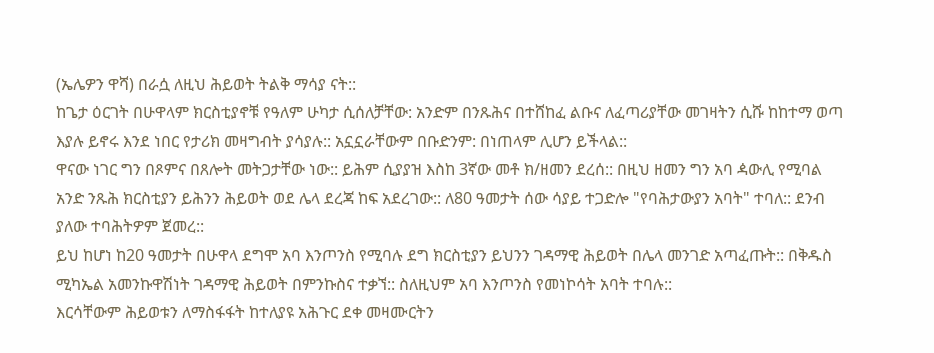(ኤሌዎን ዋሻ) በራሷ ለዚህ ሕይወት ትልቅ ማሳያ ናት::
ከጌታ ዕርገት በሁዋላም ክርስቲያኖቹ የዓለም ሁካታ ሲሰለቻቸው: አንድም በንጹሕና በተሸከፈ ልቡና ለፈጣሪያቸው መገዛትን ሲሹ ከከተማ ወጣ እያሉ ይኖሩ እንደ ነበር የታሪክ መዛግብት ያሳያሉ:: አኗኗራቸውም በቡድንም: በነጠላም ሊሆን ይችላል::
ዋናው ነገር ግን በጾምና በጸሎት መትጋታቸው ነው:: ይሕም ሲያያዝ እስከ 3ኛው መቶ ክ/ዘመን ደረሰ:: በዚህ ዘመን ግን አባ ዻውሊ የሚባል አንድ ንጹሕ ክርስቲያን ይሕንን ሕይወት ወደ ሌላ ደረጃ ከፍ አደረገው:: ለ80 ዓመታት ሰው ሳያይ ተጋድሎ "የባሕታውያን አባት" ተባለ:: ደንብ ያለው ተባሕትዎም ጀመረ::
ይህ ከሆነ ከ20 ዓመታት በሁዋላ ደግሞ አባ እንጦንስ የሚባሉ ደግ ክርስቲያን ይህንን ገዳማዊ ሕይወት በሌላ መንገድ አጣፈጡት:: በቅዱስ ሚካኤል አመንኩዋሽነት ገዳማዊ ሕይወት በምንኩስና ተቃኘ:: ስለዚህም አባ እንጦንስ የመነኮሳት አባት ተባሉ::
እርሳቸውም ሕይወቱን ለማስፋፋት ከተለያዩ አሕጉር ደቀ መዛሙርትን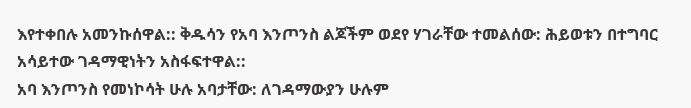እየተቀበሉ አመንኩሰዋል:: ቅዱሳን የአባ እንጦንስ ልጆችም ወደየ ሃገራቸው ተመልሰው: ሕይወቱን በተግባር አሳይተው ገዳማዊነትን አስፋፍተዋል::
አባ እንጦንስ የመነኮሳት ሁሉ አባታቸው: ለገዳማውያን ሁሉም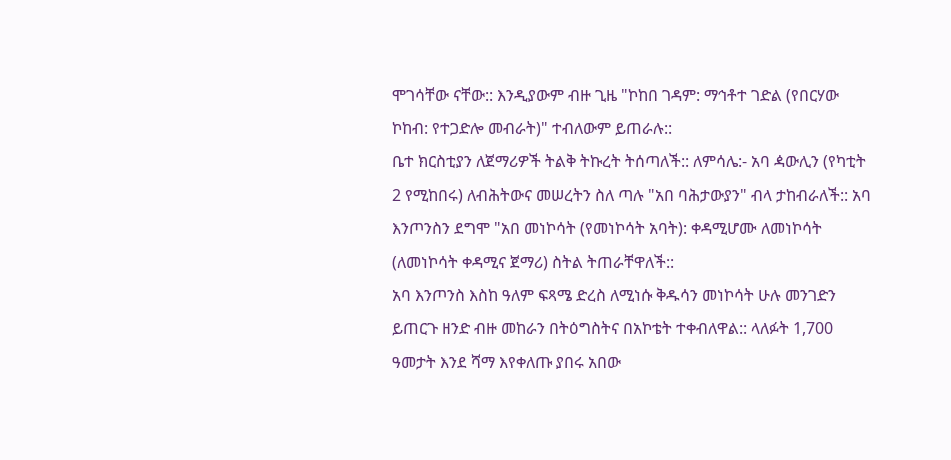ሞገሳቸው ናቸው:: እንዲያውም ብዙ ጊዜ "ኮከበ ገዳም: ማኅቶተ ገድል (የበርሃው ኮከብ: የተጋድሎ መብራት)" ተብለውም ይጠራሉ::
ቤተ ክርስቲያን ለጀማሪዎች ትልቅ ትኩረት ትሰጣለች:: ለምሳሌ:- አባ ዻውሊን (የካቲት 2 የሚከበሩ) ለብሕትውና መሠረትን ስለ ጣሉ "አበ ባሕታውያን" ብላ ታከብራለች:: አባ እንጦንስን ደግሞ "አበ መነኮሳት (የመነኮሳት አባት): ቀዳሚሆሙ ለመነኮሳት (ለመነኮሳት ቀዳሚና ጀማሪ) ስትል ትጠራቸዋለች::
አባ እንጦንስ እስከ ዓለም ፍጻሜ ድረስ ለሚነሱ ቅዱሳን መነኮሳት ሁሉ መንገድን ይጠርጉ ዘንድ ብዙ መከራን በትዕግስትና በአኮቴት ተቀብለዋል:: ላለፉት 1,700 ዓመታት እንደ ሻማ እየቀለጡ ያበሩ አበው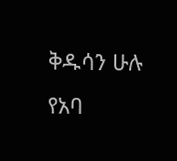ቅዱሳን ሁሉ የአባ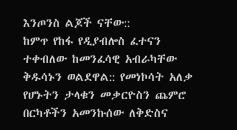እንጦንስ ልጆች ናቸው::
ከምጥ የከፋ የዲያብሎስ ፈተናን ተቀብለው ከመንፈሳዊ አብራካቸው ቅዱሳኑን ወልደዋል:: የመነኮሳት አለቃ የሆኑትን ታላቁን መቃርዮስን ጨምሮ በርካቶችን አመንኩሰው ለቅድስና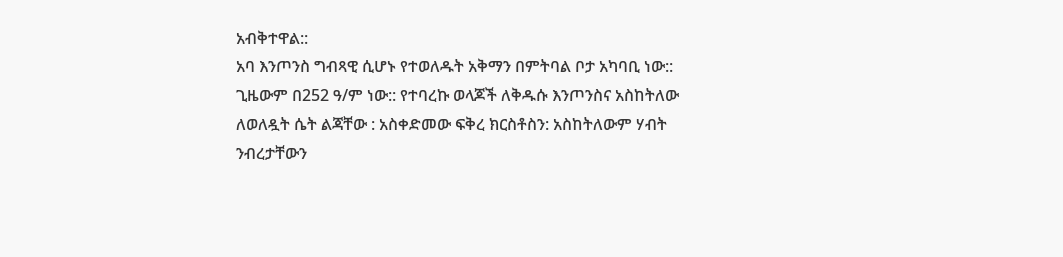አብቅተዋል::
አባ እንጦንስ ግብጻዊ ሲሆኑ የተወለዱት አቅማን በምትባል ቦታ አካባቢ ነው:: ጊዜውም በ252 ዓ/ም ነው:: የተባረኩ ወላጆች ለቅዱሱ እንጦንስና አስከትለው ለወለዷት ሴት ልጃቸው : አስቀድመው ፍቅረ ክርስቶስን: አስከትለውም ሃብት ንብረታቸውን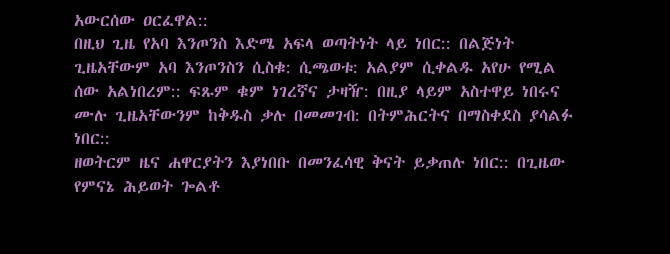አውርሰው ዐርፈዋል::
በዚህ ጊዜ የአባ እንጦንስ እድሜ አፍላ ወጣትነት ላይ ነበር:: በልጅነት ጊዜአቸውም አባ እንጦንስን ሲስቁ: ሲጫወቱ: አልያም ሲቀልዱ አየሁ የሚል ሰው አልነበረም:: ፍጹም ቁም ነገረኛና ታዛዥ: በዚያ ላይም አስተዋይ ነበሩና ሙሉ ጊዜአቸውንም ከቅዱስ ቃሉ በመመገብ: በትምሕርትና በማስቀደስ ያሳልፉ ነበር::
ዘወትርም ዜና ሐዋርያትን እያነበቡ በመንፈሳዊ ቅናት ይቃጠሉ ነበር:: በጊዜው የምናኔ ሕይወት ጐልቶ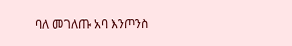ባለ መገለጡ አባ እንጦንስ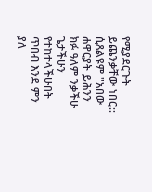የሚያደርጉት ይጨንቃቸው ነበር:: ሲጸልዩም "አበው ሐዋርያት ይሕንን ክፉ ዓለም ንቃችሁ ጌታችሁን የተከተላችሁበት ጥበብ እንደ ምን ያለ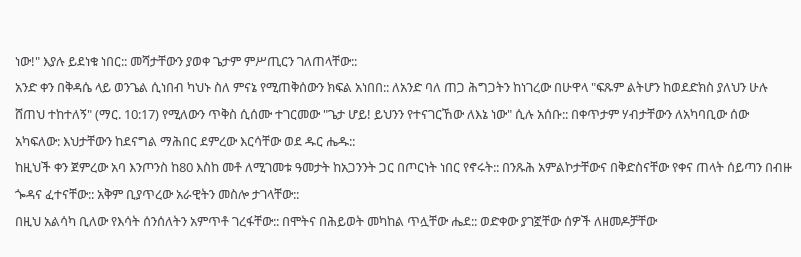ነው!" እያሉ ይደነቁ ነበር:: መሻታቸውን ያወቀ ጌታም ምሥጢርን ገለጠላቸው::
አንድ ቀን በቅዳሴ ላይ ወንጌል ሲነበብ ካህኑ ስለ ምናኔ የሚጠቅሰውን ክፍል አነበበ:: ለአንድ ባለ ጠጋ ሕግጋትን ከነገረው በሁዋላ "ፍጹም ልትሆን ከወደድክስ ያለህን ሁሉ ሸጠህ ተከተለኝ" (ማር. 10:17) የሚለውን ጥቅስ ሲሰሙ ተገርመው "ጌታ ሆይ! ይህንን የተናገርኸው ለእኔ ነው" ሲሉ አሰቡ:: በቀጥታም ሃብታቸውን ለአካባቢው ሰው አካፍለው: እህታቸውን ከደናግል ማሕበር ደምረው እርሳቸው ወደ ዱር ሔዱ::
ከዚህች ቀን ጀምረው አባ እንጦንስ ከ80 እስከ መቶ ለሚገመቱ ዓመታት ከአጋንንት ጋር በጦርነት ነበር የኖሩት:: በንጹሕ አምልኮታቸውና በቅድስናቸው የቀና ጠላት ሰይጣን በብዙ ጐዳና ፈተናቸው:: አቅም ቢያጥረው አራዊትን መስሎ ታገላቸው::
በዚህ አልሳካ ቢለው የእሳት ሰንሰለትን አምጥቶ ገረፋቸው:: በሞትና በሕይወት መካከል ጥሏቸው ሔደ:: ወድቀው ያገኟቸው ሰዎች ለዘመዶቻቸው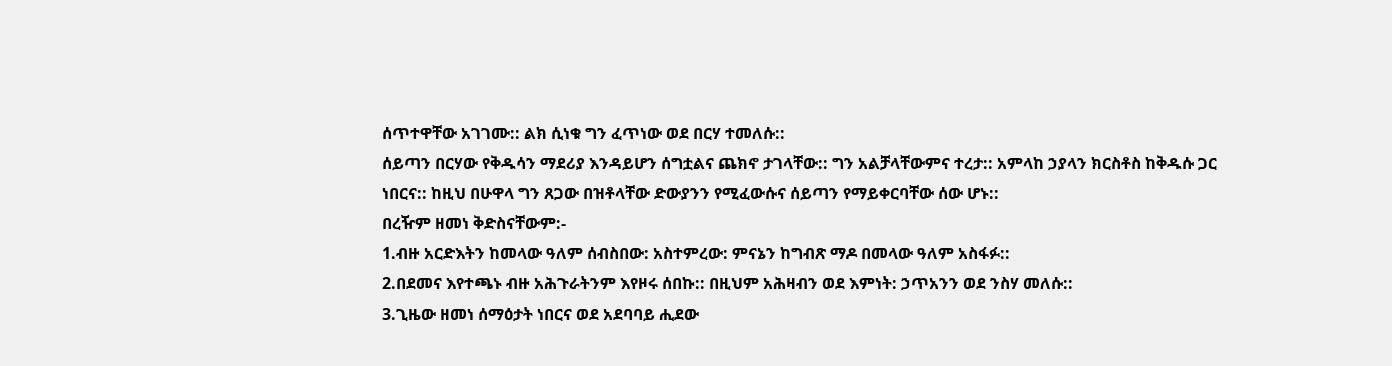ሰጥተዋቸው አገገሙ:: ልክ ሲነቁ ግን ፈጥነው ወደ በርሃ ተመለሱ::
ሰይጣን በርሃው የቅዱሳን ማደሪያ እንዳይሆን ሰግቷልና ጨክኖ ታገላቸው:: ግን አልቻላቸውምና ተረታ:: አምላከ ኃያላን ክርስቶስ ከቅዱሱ ጋር ነበርና:: ከዚህ በሁዋላ ግን ጸጋው በዝቶላቸው ድውያንን የሚፈውሱና ሰይጣን የማይቀርባቸው ሰው ሆኑ::
በረዥም ዘመነ ቅድስናቸውም:-
1.ብዙ አርድእትን ከመላው ዓለም ሰብስበው: አስተምረው: ምናኔን ከግብጽ ማዶ በመላው ዓለም አስፋፉ::
2.በደመና እየተጫኑ ብዙ አሕጉራትንም እየዞሩ ሰበኩ:: በዚህም አሕዛብን ወደ እምነት: ኃጥአንን ወደ ንስሃ መለሱ::
3.ጊዜው ዘመነ ሰማዕታት ነበርና ወደ አደባባይ ሒደው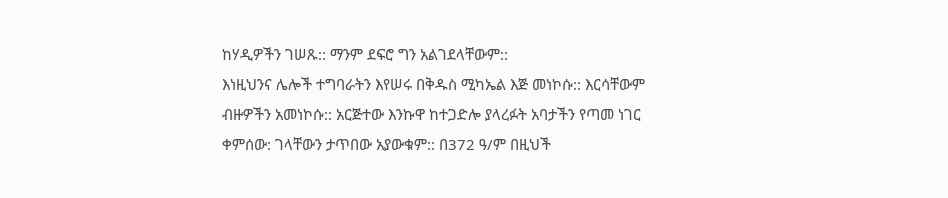ከሃዲዎችን ገሠጹ:: ማንም ደፍሮ ግን አልገደላቸውም::
እነዚህንና ሌሎች ተግባራትን እየሠሩ በቅዱስ ሚካኤል እጅ መነኮሱ:: እርሳቸውም ብዙዎችን አመነኮሱ:: አርጅተው እንኩዋ ከተጋድሎ ያላረፉት አባታችን የጣመ ነገር ቀምሰው: ገላቸውን ታጥበው አያውቁም:: በ372 ዓ/ም በዚህች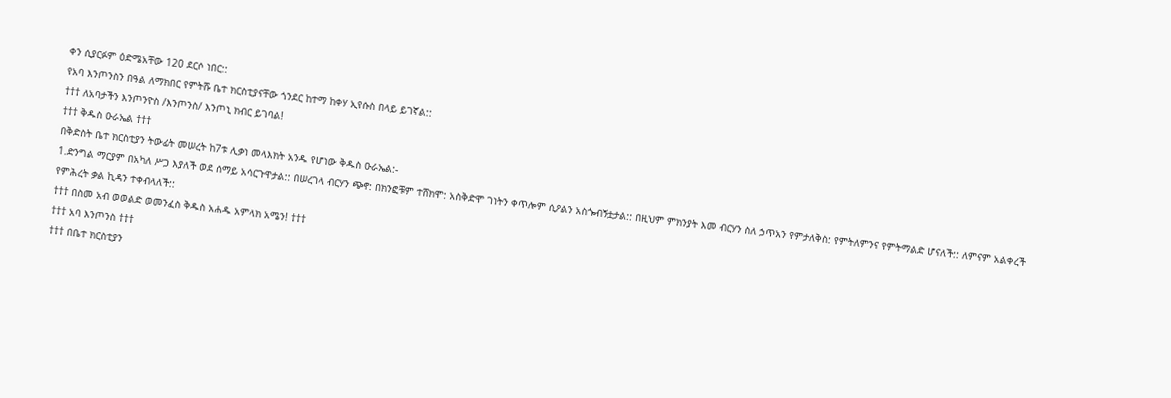ቀን ሲያርፉም ዕድሜአቸው 120 ደርሶ ነበር::
የአባ እንጦንስን በዓል ለማክበር የምትሹ ቤተ ክርስቲያናቸው ጎንደር ከተማ ከቀሃ ኢየሱስ በላይ ይገኛል::
††† ለአባታችን እንጦንዮስ /እንጦንስ/ እንጦኒ ክብር ይገባል!
††† ቅዱስ ዑራኤል †††
በቅድስት ቤተ ክርስቲያን ትውፊት መሠረት ከ7ቱ ሊቃነ መላእክት አንዱ የሆነው ቅዱስ ዑራኤል:-
1.ድንግል ማርያም በአካለ ሥጋ እያለች ወደ ሰማይ አሳርጉዋታል:: በሠረገላ ብርሃን ጭኖ: በክንፎቹም ተሸክሞ: አስቅድሞ ገነትን ቀጥሎም ሲዖልን አስጐብኝቷታል:: በዚህም ምክንያት እመ ብርሃን ስለ ኃጥአን የምታለቅስ: የምትለምንና የምትማልድ ሆናለች:: ለምናም አልቀረች የምሕረት ቃል ኪዳን ተቀብላለች::
††† በስመ አብ ወወልድ ወመንፈስ ቅዱስ አሐዱ አምላክ አሜን! †††
††† አባ እንጦንስ †††
††† በቤተ ክርስቲያን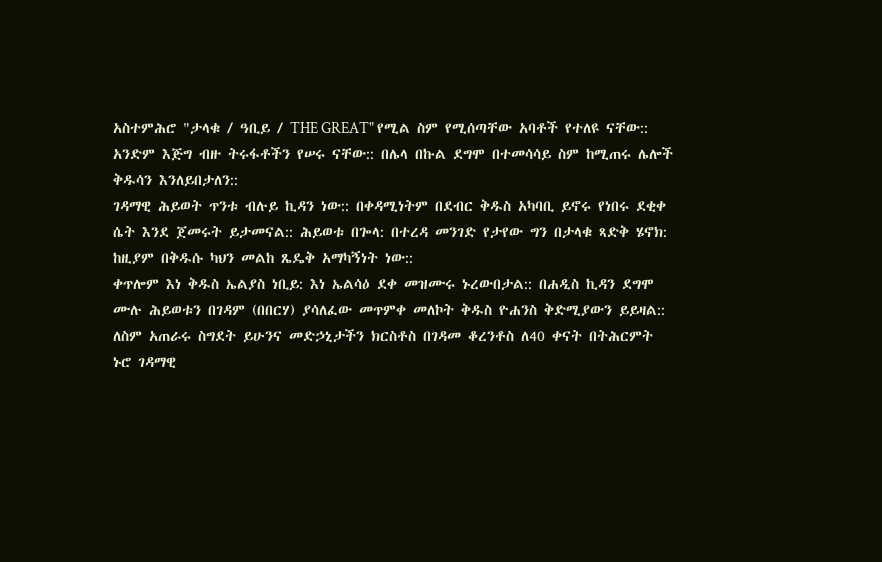አስተምሕሮ "ታላቁ / ዓቢይ / THE GREAT" የሚል ስም የሚሰጣቸው አባቶች የተለዩ ናቸው:: አንድም እጅግ ብዙ ትሩፋቶችን የሠሩ ናቸው:: በሌላ በኩል ደግሞ በተመሳሳይ ስም ከሚጠሩ ሌሎች ቅዱሳን እንለይበታለን::
ገዳማዊ ሕይወት ጥንቱ ብሉይ ኪዳን ነው:: በቀዳሚነትም በደብር ቅዱስ አካባቢ ይኖሩ የነበሩ ደቂቀ ሴት እንደ ጀመሩት ይታመናል:: ሕይወቱ በጐላ: በተረዳ መንገድ የታየው ግን በታላቁ ጻድቅ ሄኖክ: ከዚያም በቅዱሱ ካህን መልከ ጼዴቅ አማካኝነት ነው::
ቀጥሎም እነ ቅዱስ ኤልያስ ነቢይ: እነ ኤልሳዕ ደቀ መዝሙሩ ኑረውበታል:: በሐዲስ ኪዳን ደግሞ ሙሉ ሕይወቱን በገዳም (በበርሃ) ያሳለፈው መጥምቀ መለኮት ቅዱስ ዮሐንስ ቅድሚያውን ይይዛል::
ለስም አጠራሩ ስግደት ይሁንና መድኃኒታችን ክርስቶስ በገዳመ ቆረንቶስ ለ40 ቀናት በትሕርምት ኑሮ ገዳማዊ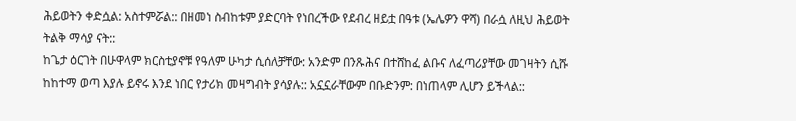ሕይወትን ቀድሷል: አስተምሯል:: በዘመነ ስብከቱም ያድርባት የነበረችው የደብረ ዘይቷ በዓቱ (ኤሌዎን ዋሻ) በራሷ ለዚህ ሕይወት ትልቅ ማሳያ ናት::
ከጌታ ዕርገት በሁዋላም ክርስቲያኖቹ የዓለም ሁካታ ሲሰለቻቸው: አንድም በንጹሕና በተሸከፈ ልቡና ለፈጣሪያቸው መገዛትን ሲሹ ከከተማ ወጣ እያሉ ይኖሩ እንደ ነበር የታሪክ መዛግብት ያሳያሉ:: አኗኗራቸውም በቡድንም: በነጠላም ሊሆን ይችላል::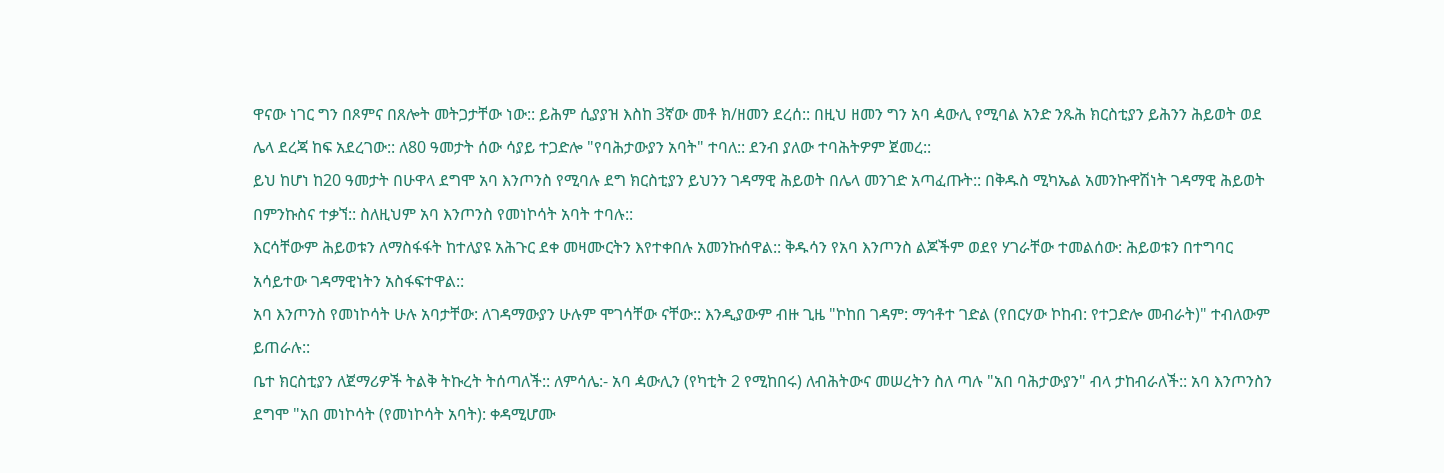ዋናው ነገር ግን በጾምና በጸሎት መትጋታቸው ነው:: ይሕም ሲያያዝ እስከ 3ኛው መቶ ክ/ዘመን ደረሰ:: በዚህ ዘመን ግን አባ ዻውሊ የሚባል አንድ ንጹሕ ክርስቲያን ይሕንን ሕይወት ወደ ሌላ ደረጃ ከፍ አደረገው:: ለ80 ዓመታት ሰው ሳያይ ተጋድሎ "የባሕታውያን አባት" ተባለ:: ደንብ ያለው ተባሕትዎም ጀመረ::
ይህ ከሆነ ከ20 ዓመታት በሁዋላ ደግሞ አባ እንጦንስ የሚባሉ ደግ ክርስቲያን ይህንን ገዳማዊ ሕይወት በሌላ መንገድ አጣፈጡት:: በቅዱስ ሚካኤል አመንኩዋሽነት ገዳማዊ ሕይወት በምንኩስና ተቃኘ:: ስለዚህም አባ እንጦንስ የመነኮሳት አባት ተባሉ::
እርሳቸውም ሕይወቱን ለማስፋፋት ከተለያዩ አሕጉር ደቀ መዛሙርትን እየተቀበሉ አመንኩሰዋል:: ቅዱሳን የአባ እንጦንስ ልጆችም ወደየ ሃገራቸው ተመልሰው: ሕይወቱን በተግባር አሳይተው ገዳማዊነትን አስፋፍተዋል::
አባ እንጦንስ የመነኮሳት ሁሉ አባታቸው: ለገዳማውያን ሁሉም ሞገሳቸው ናቸው:: እንዲያውም ብዙ ጊዜ "ኮከበ ገዳም: ማኅቶተ ገድል (የበርሃው ኮከብ: የተጋድሎ መብራት)" ተብለውም ይጠራሉ::
ቤተ ክርስቲያን ለጀማሪዎች ትልቅ ትኩረት ትሰጣለች:: ለምሳሌ:- አባ ዻውሊን (የካቲት 2 የሚከበሩ) ለብሕትውና መሠረትን ስለ ጣሉ "አበ ባሕታውያን" ብላ ታከብራለች:: አባ እንጦንስን ደግሞ "አበ መነኮሳት (የመነኮሳት አባት): ቀዳሚሆሙ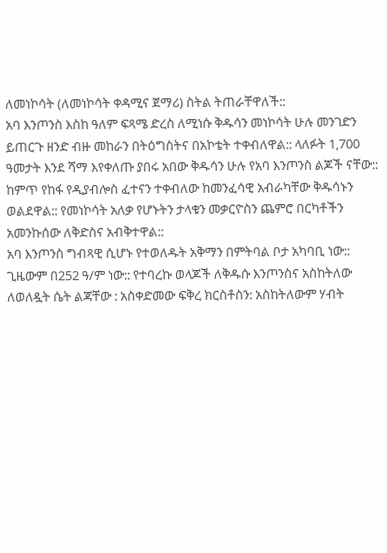ለመነኮሳት (ለመነኮሳት ቀዳሚና ጀማሪ) ስትል ትጠራቸዋለች::
አባ እንጦንስ እስከ ዓለም ፍጻሜ ድረስ ለሚነሱ ቅዱሳን መነኮሳት ሁሉ መንገድን ይጠርጉ ዘንድ ብዙ መከራን በትዕግስትና በአኮቴት ተቀብለዋል:: ላለፉት 1,700 ዓመታት እንደ ሻማ እየቀለጡ ያበሩ አበው ቅዱሳን ሁሉ የአባ እንጦንስ ልጆች ናቸው::
ከምጥ የከፋ የዲያብሎስ ፈተናን ተቀብለው ከመንፈሳዊ አብራካቸው ቅዱሳኑን ወልደዋል:: የመነኮሳት አለቃ የሆኑትን ታላቁን መቃርዮስን ጨምሮ በርካቶችን አመንኩሰው ለቅድስና አብቅተዋል::
አባ እንጦንስ ግብጻዊ ሲሆኑ የተወለዱት አቅማን በምትባል ቦታ አካባቢ ነው:: ጊዜውም በ252 ዓ/ም ነው:: የተባረኩ ወላጆች ለቅዱሱ እንጦንስና አስከትለው ለወለዷት ሴት ልጃቸው : አስቀድመው ፍቅረ ክርስቶስን: አስከትለውም ሃብት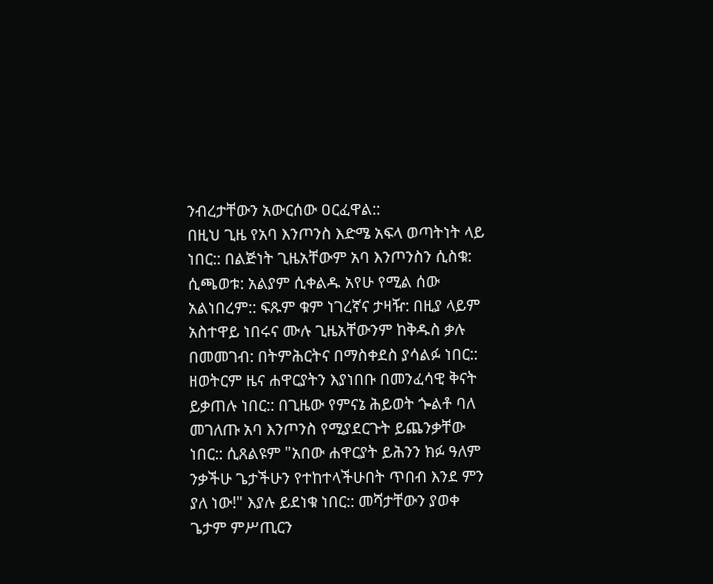ንብረታቸውን አውርሰው ዐርፈዋል::
በዚህ ጊዜ የአባ እንጦንስ እድሜ አፍላ ወጣትነት ላይ ነበር:: በልጅነት ጊዜአቸውም አባ እንጦንስን ሲስቁ: ሲጫወቱ: አልያም ሲቀልዱ አየሁ የሚል ሰው አልነበረም:: ፍጹም ቁም ነገረኛና ታዛዥ: በዚያ ላይም አስተዋይ ነበሩና ሙሉ ጊዜአቸውንም ከቅዱስ ቃሉ በመመገብ: በትምሕርትና በማስቀደስ ያሳልፉ ነበር::
ዘወትርም ዜና ሐዋርያትን እያነበቡ በመንፈሳዊ ቅናት ይቃጠሉ ነበር:: በጊዜው የምናኔ ሕይወት ጐልቶ ባለ መገለጡ አባ እንጦንስ የሚያደርጉት ይጨንቃቸው ነበር:: ሲጸልዩም "አበው ሐዋርያት ይሕንን ክፉ ዓለም ንቃችሁ ጌታችሁን የተከተላችሁበት ጥበብ እንደ ምን ያለ ነው!" እያሉ ይደነቁ ነበር:: መሻታቸውን ያወቀ ጌታም ምሥጢርን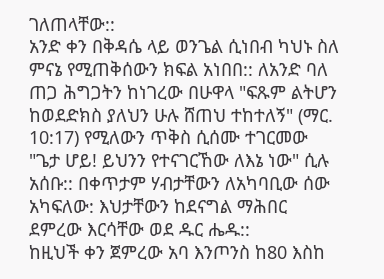ገለጠላቸው::
አንድ ቀን በቅዳሴ ላይ ወንጌል ሲነበብ ካህኑ ስለ ምናኔ የሚጠቅሰውን ክፍል አነበበ:: ለአንድ ባለ ጠጋ ሕግጋትን ከነገረው በሁዋላ "ፍጹም ልትሆን ከወደድክስ ያለህን ሁሉ ሸጠህ ተከተለኝ" (ማር. 10:17) የሚለውን ጥቅስ ሲሰሙ ተገርመው "ጌታ ሆይ! ይህንን የተናገርኸው ለእኔ ነው" ሲሉ አሰቡ:: በቀጥታም ሃብታቸውን ለአካባቢው ሰው አካፍለው: እህታቸውን ከደናግል ማሕበር ደምረው እርሳቸው ወደ ዱር ሔዱ::
ከዚህች ቀን ጀምረው አባ እንጦንስ ከ80 እስከ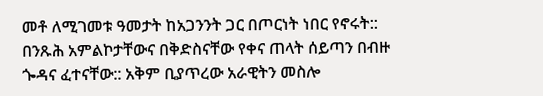መቶ ለሚገመቱ ዓመታት ከአጋንንት ጋር በጦርነት ነበር የኖሩት:: በንጹሕ አምልኮታቸውና በቅድስናቸው የቀና ጠላት ሰይጣን በብዙ ጐዳና ፈተናቸው:: አቅም ቢያጥረው አራዊትን መስሎ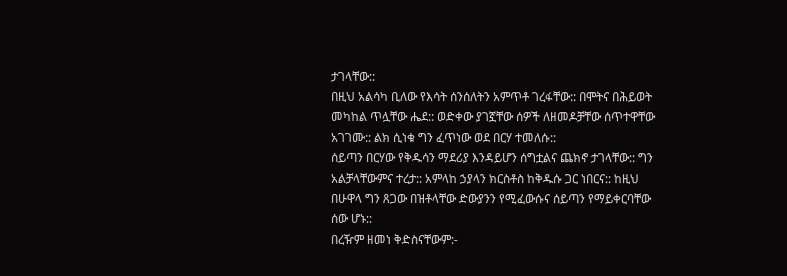ታገላቸው::
በዚህ አልሳካ ቢለው የእሳት ሰንሰለትን አምጥቶ ገረፋቸው:: በሞትና በሕይወት መካከል ጥሏቸው ሔደ:: ወድቀው ያገኟቸው ሰዎች ለዘመዶቻቸው ሰጥተዋቸው አገገሙ:: ልክ ሲነቁ ግን ፈጥነው ወደ በርሃ ተመለሱ::
ሰይጣን በርሃው የቅዱሳን ማደሪያ እንዳይሆን ሰግቷልና ጨክኖ ታገላቸው:: ግን አልቻላቸውምና ተረታ:: አምላከ ኃያላን ክርስቶስ ከቅዱሱ ጋር ነበርና:: ከዚህ በሁዋላ ግን ጸጋው በዝቶላቸው ድውያንን የሚፈውሱና ሰይጣን የማይቀርባቸው ሰው ሆኑ::
በረዥም ዘመነ ቅድስናቸውም:-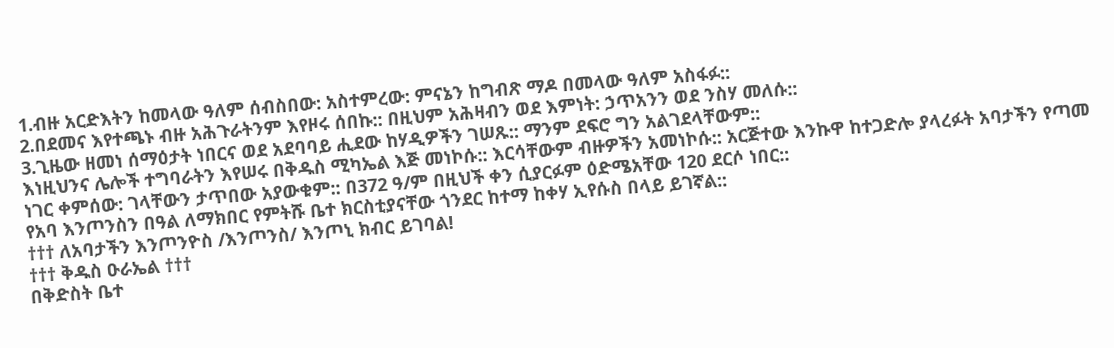1.ብዙ አርድእትን ከመላው ዓለም ሰብስበው: አስተምረው: ምናኔን ከግብጽ ማዶ በመላው ዓለም አስፋፉ::
2.በደመና እየተጫኑ ብዙ አሕጉራትንም እየዞሩ ሰበኩ:: በዚህም አሕዛብን ወደ እምነት: ኃጥአንን ወደ ንስሃ መለሱ::
3.ጊዜው ዘመነ ሰማዕታት ነበርና ወደ አደባባይ ሒደው ከሃዲዎችን ገሠጹ:: ማንም ደፍሮ ግን አልገደላቸውም::
እነዚህንና ሌሎች ተግባራትን እየሠሩ በቅዱስ ሚካኤል እጅ መነኮሱ:: እርሳቸውም ብዙዎችን አመነኮሱ:: አርጅተው እንኩዋ ከተጋድሎ ያላረፉት አባታችን የጣመ ነገር ቀምሰው: ገላቸውን ታጥበው አያውቁም:: በ372 ዓ/ም በዚህች ቀን ሲያርፉም ዕድሜአቸው 120 ደርሶ ነበር::
የአባ እንጦንስን በዓል ለማክበር የምትሹ ቤተ ክርስቲያናቸው ጎንደር ከተማ ከቀሃ ኢየሱስ በላይ ይገኛል::
††† ለአባታችን እንጦንዮስ /እንጦንስ/ እንጦኒ ክብር ይገባል!
††† ቅዱስ ዑራኤል †††
በቅድስት ቤተ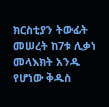ክርስቲያን ትውፊት መሠረት ከ7ቱ ሊቃነ መላእክት አንዱ የሆነው ቅዱስ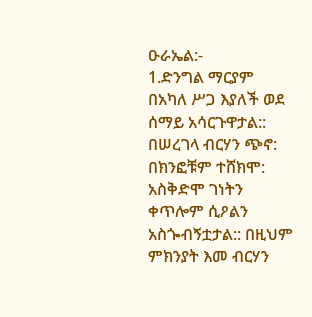ዑራኤል:-
1.ድንግል ማርያም በአካለ ሥጋ እያለች ወደ ሰማይ አሳርጉዋታል:: በሠረገላ ብርሃን ጭኖ: በክንፎቹም ተሸክሞ: አስቅድሞ ገነትን ቀጥሎም ሲዖልን አስጐብኝቷታል:: በዚህም ምክንያት እመ ብርሃን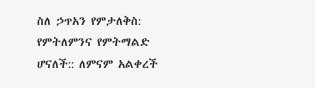ስለ ኃጥአን የምታለቅስ: የምትለምንና የምትማልድ ሆናለች:: ለምናም አልቀረች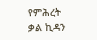የምሕረት ቃል ኪዳን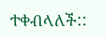ተቀብላለች::